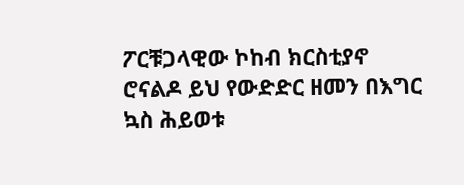ፖርቹጋላዊው ኮከብ ክርስቲያኖ ሮናልዶ ይህ የውድድር ዘመን በእግር ኳስ ሕይወቱ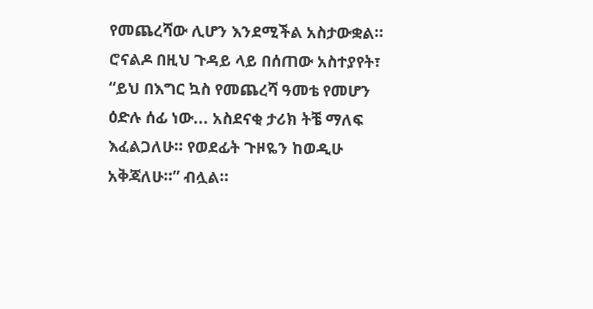የመጨረሻው ሊሆን እንደሚችል አስታውቋል።
ሮናልዶ በዚህ ጉዳይ ላይ በሰጠው አስተያየት፣ “ይህ በእግር ኳስ የመጨረሻ ዓመቴ የመሆን ዕድሉ ሰፊ ነው... አስደናቂ ታሪክ ትቼ ማለፍ እፈልጋለሁ። የወደፊት ጉዞዬን ከወዲሁ አቅጃለሁ።” ብሏል።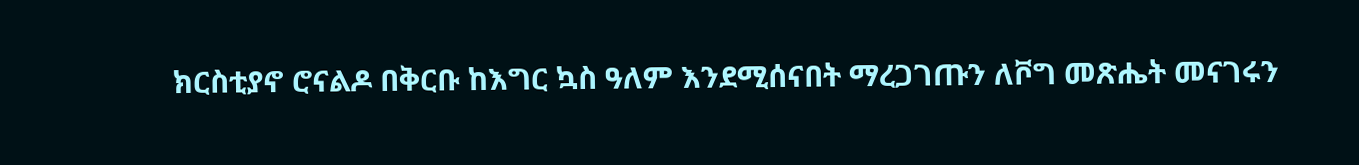ክርስቲያኖ ሮናልዶ በቅርቡ ከእግር ኳስ ዓለም እንደሚሰናበት ማረጋገጡን ለቮግ መጽሔት መናገሩን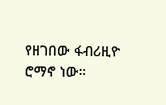የዘገበው ፋብሪዚዮ ሮማኖ ነው።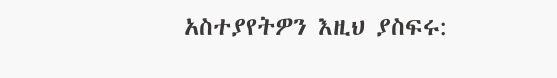አስተያየትዎን እዚህ ያስፍሩ: